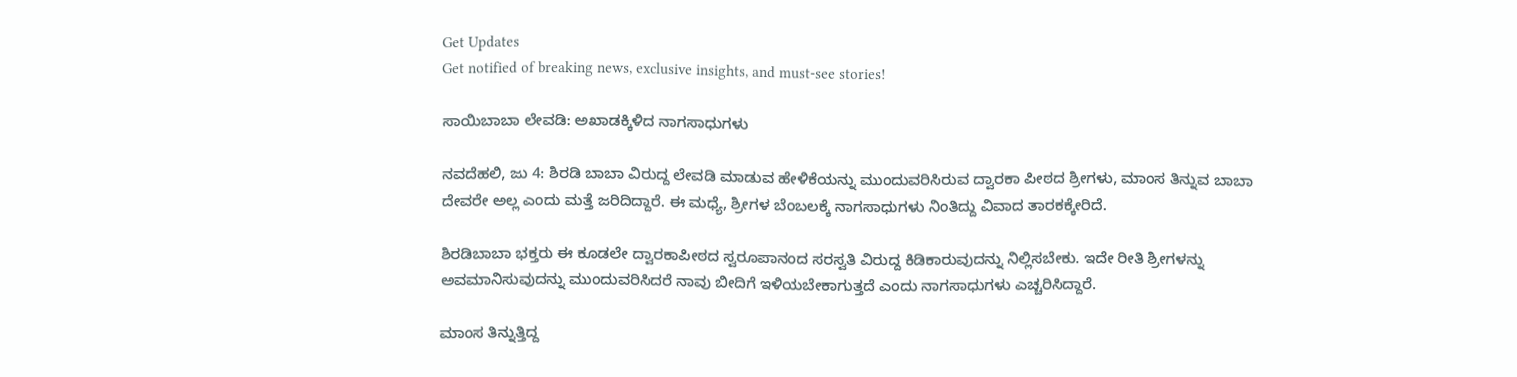Get Updates
Get notified of breaking news, exclusive insights, and must-see stories!

ಸಾಯಿಬಾಬಾ ಲೇವಡಿ: ಅಖಾಡಕ್ಕಿಳಿದ ನಾಗಸಾಧುಗಳು

ನವದೆಹಲಿ, ಜು 4: ಶಿರಡಿ ಬಾಬಾ ವಿರುದ್ದ ಲೇವಡಿ ಮಾಡುವ ಹೇಳಿಕೆಯನ್ನು ಮುಂದುವರಿಸಿರುವ ದ್ವಾರಕಾ ಪೀಠದ ಶ್ರೀಗಳು, ಮಾಂಸ ತಿನ್ನುವ ಬಾಬಾ ದೇವರೇ ಅಲ್ಲ ಎಂದು ಮತ್ತೆ ಜರಿದಿದ್ದಾರೆ. ಈ ಮಧ್ಯೆ, ಶ್ರೀಗಳ ಬೆಂಬಲಕ್ಕೆ ನಾಗಸಾಧುಗಳು ನಿಂತಿದ್ದು ವಿವಾದ ತಾರಕಕ್ಕೇರಿದೆ.

ಶಿರಡಿಬಾಬಾ ಭಕ್ತರು ಈ ಕೂಡಲೇ ದ್ವಾರಕಾಪೀಠದ ಸ್ವರೂಪಾನಂದ ಸರಸ್ವತಿ ವಿರುದ್ದ ಕಿಡಿಕಾರುವುದನ್ನು ನಿಲ್ಲಿಸಬೇಕು. ಇದೇ ರೀತಿ ಶ್ರೀಗಳನ್ನು ಅವಮಾನಿಸುವುದನ್ನು ಮುಂದುವರಿಸಿದರೆ ನಾವು ಬೀದಿಗೆ ಇಳಿಯಬೇಕಾಗುತ್ತದೆ ಎಂದು ನಾಗಸಾಧುಗಳು ಎಚ್ಚರಿಸಿದ್ದಾರೆ.

ಮಾಂಸ ತಿನ್ನುತ್ತಿದ್ದ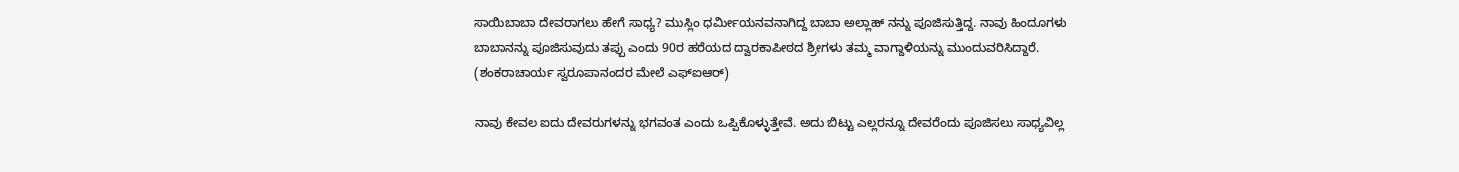ಸಾಯಿಬಾಬಾ ದೇವರಾಗಲು ಹೇಗೆ ಸಾಧ್ಯ? ಮುಸ್ಲಿಂ ಧರ್ಮೀಯನವನಾಗಿದ್ದ ಬಾಬಾ ಅಲ್ಲಾಹ್ ನನ್ನು ಪೂಜಿಸುತ್ತಿದ್ದ. ನಾವು ಹಿಂದೂಗಳು ಬಾಬಾನನ್ನು ಪೂಜಿಸುವುದು ತಪ್ಪು ಎಂದು 90ರ ಹರೆಯದ ದ್ವಾರಕಾಪೀಠದ ಶ್ರೀಗಳು ತಮ್ಮ ವಾಗ್ದಾಳಿಯನ್ನು ಮುಂದುವರಿಸಿದ್ದಾರೆ. (ಶಂಕರಾಚಾರ್ಯ ಸ್ವರೂಪಾನಂದರ ಮೇಲೆ ಎಫ್ಐಆರ್)

ನಾವು ಕೇವಲ ಐದು ದೇವರುಗಳನ್ನು ಭಗವಂತ ಎಂದು ಒಪ್ಪಿಕೊಳ್ಳುತ್ತೇವೆ. ಅದು ಬಿಟ್ಟು ಎಲ್ಲರನ್ನೂ ದೇವರೆಂದು ಪೂಜಿಸಲು ಸಾಧ್ಯವಿಲ್ಲ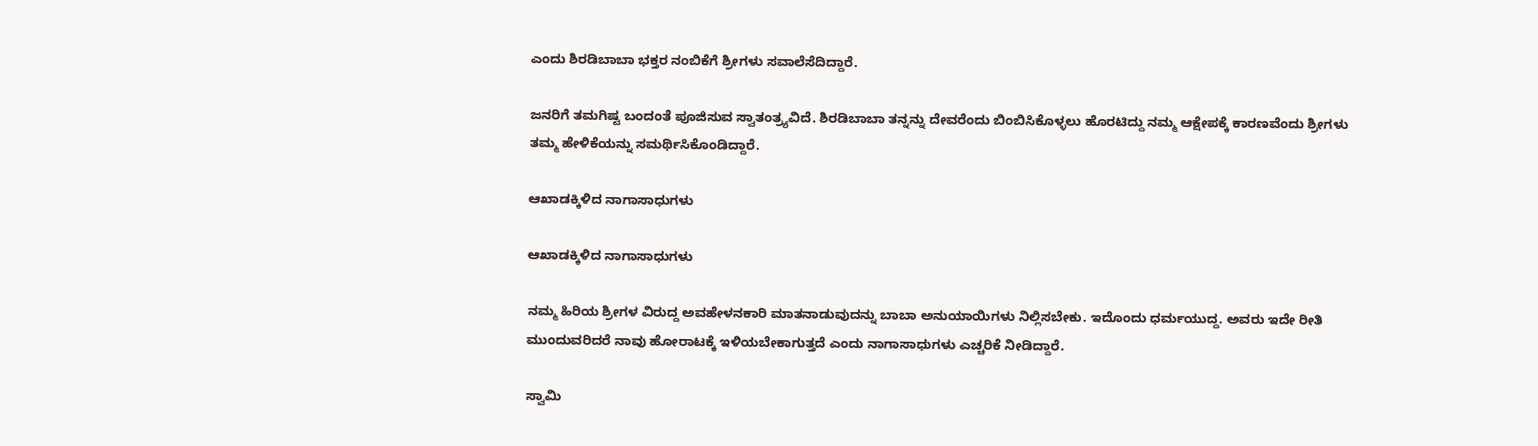ಎಂದು ಶಿರಡಿಬಾಬಾ ಭಕ್ತರ ನಂಬಿಕೆಗೆ ಶ್ರೀಗಳು ಸವಾಲೆಸೆದಿದ್ದಾರೆ.

ಜನರಿಗೆ ತಮಗಿಷ್ಟ ಬಂದಂತೆ ಪೂಜಿಸುವ ಸ್ವಾತಂತ್ರ್ಯವಿದೆ. ಶಿರಡಿಬಾಬಾ ತನ್ನನ್ನು ದೇವರೆಂದು ಬಿಂಬಿಸಿಕೊಳ್ಳಲು ಹೊರಟಿದ್ದು ನಮ್ಮ ಆಕ್ಷೇಪಕ್ಕೆ ಕಾರಣವೆಂದು ಶ್ರೀಗಳು ತಮ್ಮ ಹೇಳಿಕೆಯನ್ನು ಸಮರ್ಥಿಸಿಕೊಂಡಿದ್ದಾರೆ.

ಆಖಾಡಕ್ಕಿಳಿದ ನಾಗಾಸಾಧುಗಳು

ಆಖಾಡಕ್ಕಿಳಿದ ನಾಗಾಸಾಧುಗಳು

ನಮ್ಮ ಹಿರಿಯ ಶ್ರೀಗಳ ವಿರುದ್ದ ಅವಹೇಳನಕಾರಿ ಮಾತನಾಡುವುದನ್ನು ಬಾಬಾ ಅನುಯಾಯಿಗಳು ನಿಲ್ಲಿಸಬೇಕು. ಇದೊಂದು ಧರ್ಮಯುದ್ದ. ಅವರು ಇದೇ ರೀತಿ ಮುಂದುವರಿದರೆ ನಾವು ಹೋರಾಟಕ್ಕೆ ಇಳಿಯಬೇಕಾಗುತ್ತದೆ ಎಂದು ನಾಗಾಸಾಧುಗಳು ಎಚ್ಚರಿಕೆ ನೀಡಿದ್ದಾರೆ.

ಸ್ವಾಮಿ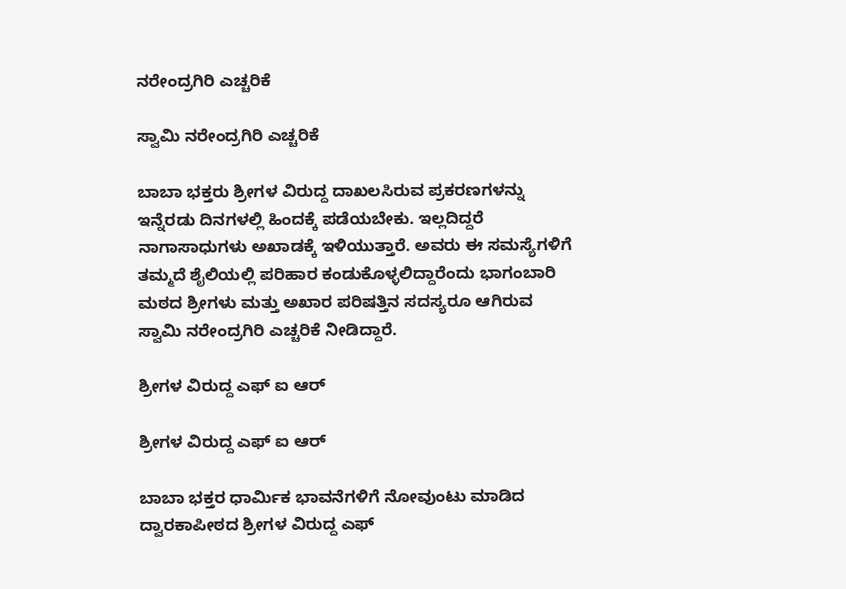ನರೇಂದ್ರಗಿರಿ ಎಚ್ಚರಿಕೆ

ಸ್ವಾಮಿ ನರೇಂದ್ರಗಿರಿ ಎಚ್ಚರಿಕೆ

ಬಾಬಾ ಭಕ್ತರು ಶ್ರೀಗಳ ವಿರುದ್ದ ದಾಖಲಸಿರುವ ಪ್ರಕರಣಗಳನ್ನು ಇನ್ನೆರಡು ದಿನಗಳಲ್ಲಿ ಹಿಂದಕ್ಕೆ ಪಡೆಯಬೇಕು. ಇಲ್ಲದಿದ್ದರೆ ನಾಗಾಸಾಧುಗಳು ಅಖಾಡಕ್ಕೆ ಇಳಿಯುತ್ತಾರೆ. ಅವರು ಈ ಸಮಸ್ಯೆಗಳಿಗೆ ತಮ್ಮದೆ ಶೈಲಿಯಲ್ಲಿ ಪರಿಹಾರ ಕಂಡುಕೊಳ್ಳಲಿದ್ದಾರೆಂದು ಭಾಗಂಬಾರಿ ಮಠದ ಶ್ರೀಗಳು ಮತ್ತು ಅಖಾರ ಪರಿಷತ್ತಿನ ಸದಸ್ಯರೂ ಆಗಿರುವ ಸ್ವಾಮಿ ನರೇಂದ್ರಗಿರಿ ಎಚ್ಚರಿಕೆ ನೀಡಿದ್ದಾರೆ.

ಶ್ರೀಗಳ ವಿರುದ್ದ ಎಫ್ ಐ ಆರ್

ಶ್ರೀಗಳ ವಿರುದ್ದ ಎಫ್ ಐ ಆರ್

ಬಾಬಾ ಭಕ್ತರ ಧಾರ್ಮಿಕ ಭಾವನೆಗಳಿಗೆ ನೋವುಂಟು ಮಾಡಿದ ದ್ವಾರಕಾಪೀಠದ ಶ್ರೀಗಳ ವಿರುದ್ದ ಎಫ್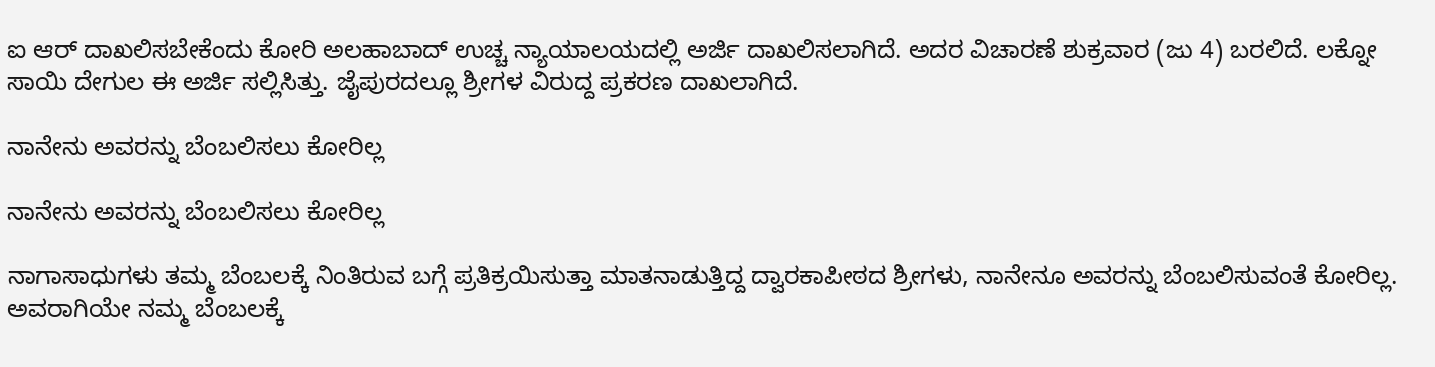ಐ ಆರ್ ದಾಖಲಿಸಬೇಕೆಂದು ಕೋರಿ ಅಲಹಾಬಾದ್ ಉಚ್ಚ ನ್ಯಾಯಾಲಯದಲ್ಲಿ ಅರ್ಜಿ ದಾಖಲಿಸಲಾಗಿದೆ. ಅದರ ವಿಚಾರಣೆ ಶುಕ್ರವಾರ (ಜು 4) ಬರಲಿದೆ. ಲಕ್ನೋ ಸಾಯಿ ದೇಗುಲ ಈ ಅರ್ಜಿ ಸಲ್ಲಿಸಿತ್ತು. ಜೈಪುರದಲ್ಲೂ ಶ್ರೀಗಳ ವಿರುದ್ದ ಪ್ರಕರಣ ದಾಖಲಾಗಿದೆ.

ನಾನೇನು ಅವರನ್ನು ಬೆಂಬಲಿಸಲು ಕೋರಿಲ್ಲ

ನಾನೇನು ಅವರನ್ನು ಬೆಂಬಲಿಸಲು ಕೋರಿಲ್ಲ

ನಾಗಾಸಾಧುಗಳು ತಮ್ಮ ಬೆಂಬಲಕ್ಕೆ ನಿಂತಿರುವ ಬಗ್ಗೆ ಪ್ರತಿಕ್ರಯಿಸುತ್ತಾ ಮಾತನಾಡುತ್ತಿದ್ದ ದ್ವಾರಕಾಪೀಠದ ಶ್ರೀಗಳು, ನಾನೇನೂ ಅವರನ್ನು ಬೆಂಬಲಿಸುವಂತೆ ಕೋರಿಲ್ಲ. ಅವರಾಗಿಯೇ ನಮ್ಮ ಬೆಂಬಲಕ್ಕೆ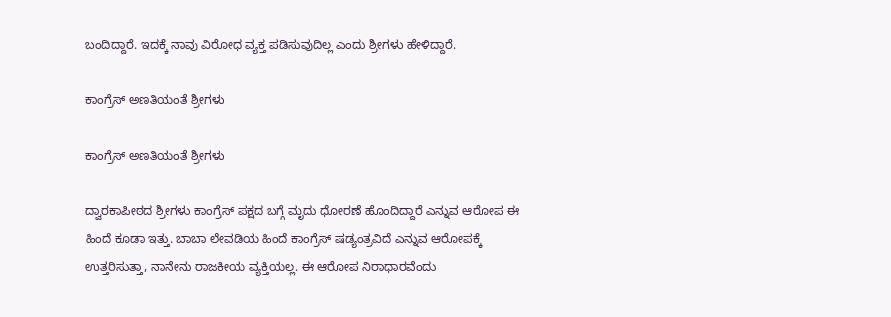ಬಂದಿದ್ದಾರೆ. ಇದಕ್ಕೆ ನಾವು ವಿರೋಧ ವ್ಯಕ್ತ ಪಡಿಸುವುದಿಲ್ಲ ಎಂದು ಶ್ರೀಗಳು ಹೇಳಿದ್ದಾರೆ.

ಕಾಂಗ್ರೆಸ್ ಅಣತಿಯಂತೆ ಶ್ರೀಗಳು

ಕಾಂಗ್ರೆಸ್ ಅಣತಿಯಂತೆ ಶ್ರೀಗಳು

ದ್ವಾರಕಾಪೀಠದ ಶ್ರೀಗಳು ಕಾಂಗ್ರೆಸ್ ಪಕ್ಷದ ಬಗ್ಗೆ ಮೃದು ಧೋರಣೆ ಹೊಂದಿದ್ದಾರೆ ಎನ್ನುವ ಆರೋಪ ಈ ಹಿಂದೆ ಕೂಡಾ ಇತ್ತು. ಬಾಬಾ ಲೇವಡಿಯ ಹಿಂದೆ ಕಾಂಗ್ರೆಸ್ ಷಡ್ಯಂತ್ರವಿದೆ ಎನ್ನುವ ಆರೋಪಕ್ಕೆ ಉತ್ತರಿಸುತ್ತಾ, ನಾನೇನು ರಾಜಕೀಯ ವ್ಯಕ್ತಿಯಲ್ಲ. ಈ ಆರೋಪ ನಿರಾಧಾರವೆಂದು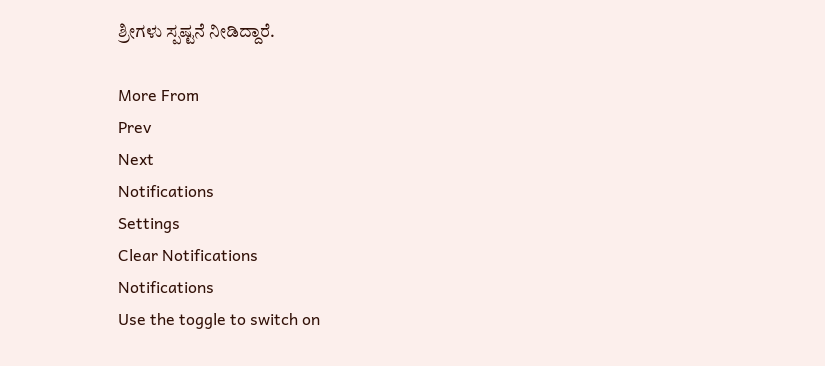ಶ್ರೀಗಳು ಸ್ಪಷ್ಟನೆ ನೀಡಿದ್ದಾರೆ.

More From
Prev
Next
Notifications
Settings
Clear Notifications
Notifications
Use the toggle to switch on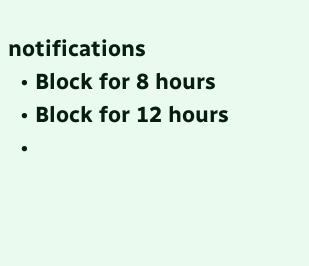notifications
  • Block for 8 hours
  • Block for 12 hours
  •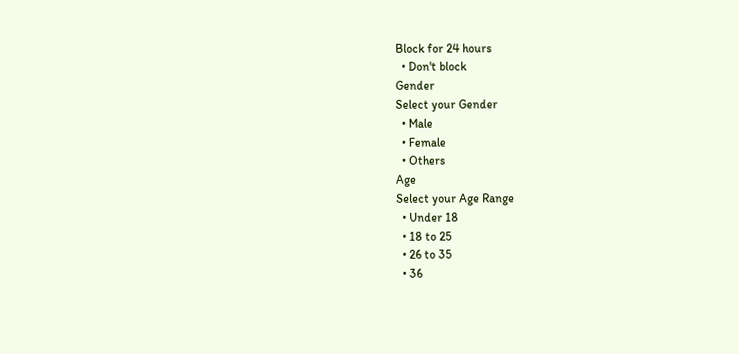Block for 24 hours
  • Don't block
Gender
Select your Gender
  • Male
  • Female
  • Others
Age
Select your Age Range
  • Under 18
  • 18 to 25
  • 26 to 35
  • 36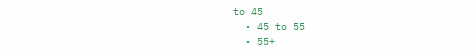to 45
  • 45 to 55
  • 55+